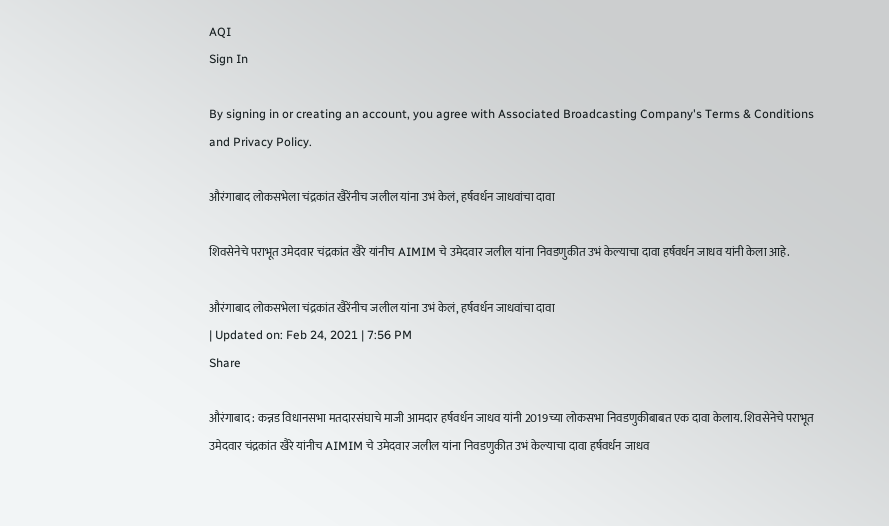AQI
Sign In

By signing in or creating an account, you agree with Associated Broadcasting Company's Terms & Conditions and Privacy Policy.

औरंगाबाद लोकसभेला चंद्रकांत खैरेंनीच जलील यांना उभं केलं, हर्षवर्धन जाधवांचा दावा

शिवसेनेचे पराभूत उमेदवार चंद्रकांत खैरे यांनीच AIMIM चे उमेदवार जलील यांना निवडणुकीत उभं केल्याचा दावा हर्षवर्धन जाधव यांनी केला आहे.

औरंगाबाद लोकसभेला चंद्रकांत खैरेंनीच जलील यांना उभं केलं, हर्षवर्धन जाधवांचा दावा
| Updated on: Feb 24, 2021 | 7:56 PM
Share

औरंगाबाद : कन्नड विधानसभा मतदारसंघाचे माजी आमदार हर्षवर्धन जाधव यांनी 2019च्या लोकसभा निवडणुकीबाबत एक दावा केलाय. शिवसेनेचे पराभूत उमेदवार चंद्रकांत खैरे यांनीच AIMIM चे उमेदवार जलील यांना निवडणुकीत उभं केल्याचा दावा हर्षवर्धन जाधव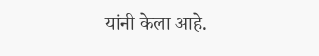यांनी केला आहे.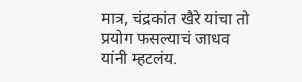मात्र, चंद्रकांत खैरे यांचा तो प्रयोग फसल्याचं जाधव यांनी म्हटलंय.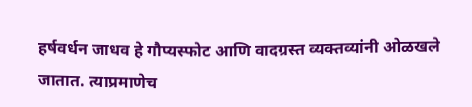हर्षवर्धन जाधव हे गौप्यस्फोट आणि वादग्रस्त व्यक्तव्यांनी ओळखले जातात. त्याप्रमाणेच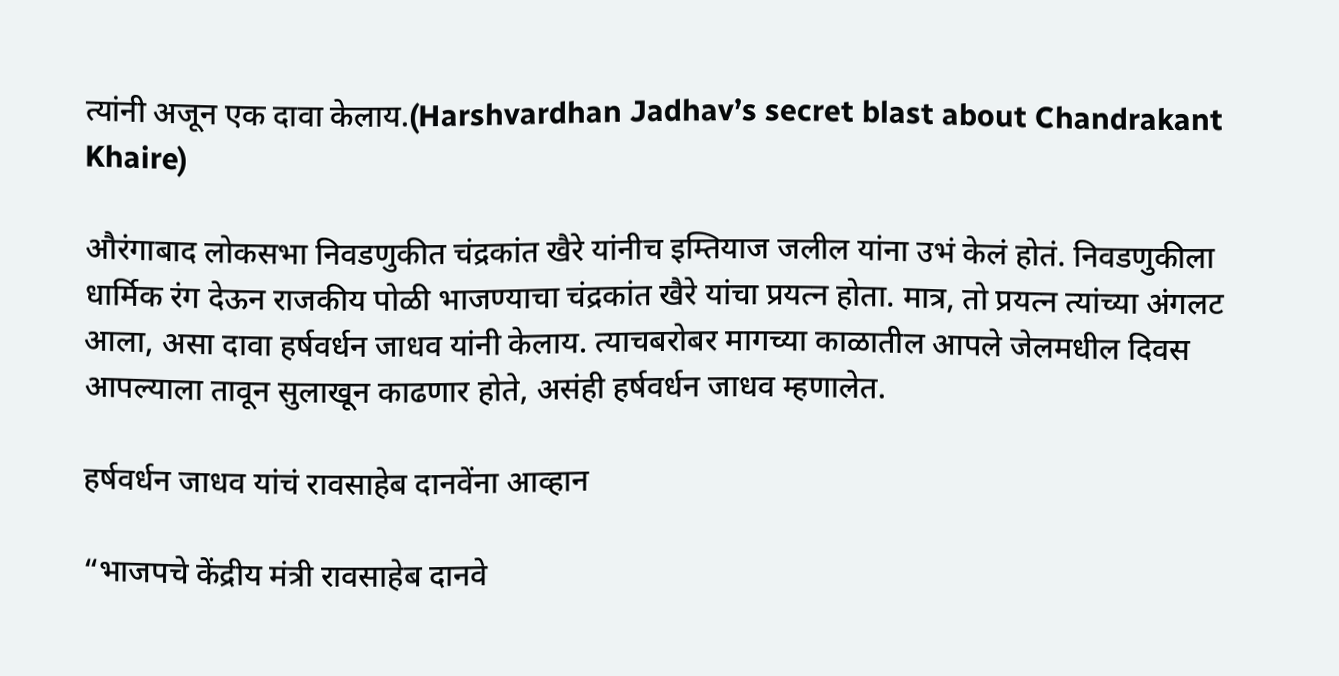त्यांनी अजून एक दावा केलाय.(Harshvardhan Jadhav’s secret blast about Chandrakant Khaire)

औरंगाबाद लोकसभा निवडणुकीत चंद्रकांत खैरे यांनीच इम्तियाज जलील यांना उभं केलं होतं. निवडणुकीला धार्मिक रंग देऊन राजकीय पोळी भाजण्याचा चंद्रकांत खैरे यांचा प्रयत्न होता. मात्र, तो प्रयत्न त्यांच्या अंगलट आला, असा दावा हर्षवर्धन जाधव यांनी केलाय. त्याचबरोबर मागच्या काळातील आपले जेलमधील दिवस आपल्याला तावून सुलाखून काढणार होते, असंही हर्षवर्धन जाधव म्हणालेत.

हर्षवर्धन जाधव यांचं रावसाहेब दानवेंना आव्हान

“भाजपचे केंद्रीय मंत्री रावसाहेब दानवे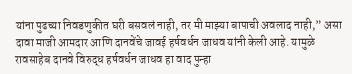यांना पुढच्या निवडणुकीत घरी बसवलं नाही, तर मी माझ्या बापाची अवलाद नाही,” असा दावा माजी आमदार आणि दानवेंचे जावई हर्षवर्धन जाधव यांनी केली आहे. यामुळे रावसाहेब दानवे विरुद्ध हर्षवर्धन जाधव हा वाद पुन्हा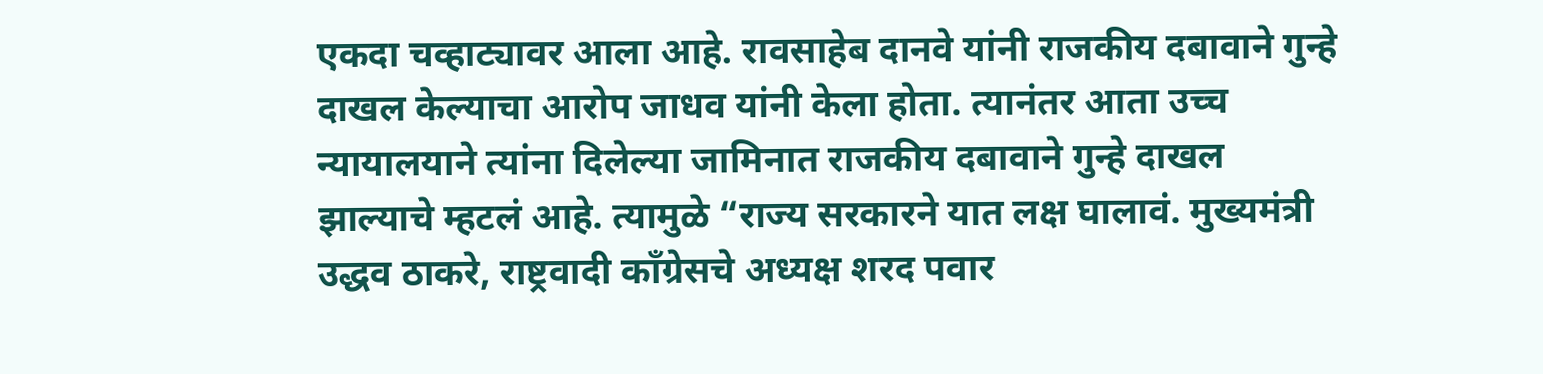एकदा चव्हाट्यावर आला आहे. रावसाहेब दानवे यांनी राजकीय दबावाने गुन्हे दाखल केल्याचा आरोप जाधव यांनी केला होता. त्यानंतर आता उच्च न्यायालयाने त्यांना दिलेल्या जामिनात राजकीय दबावाने गुन्हे दाखल झाल्याचे म्हटलं आहे. त्यामुळे “राज्य सरकारने यात लक्ष घालावं. मुख्यमंत्री उद्धव ठाकरे, राष्ट्रवादी काँग्रेसचे अध्यक्ष शरद पवार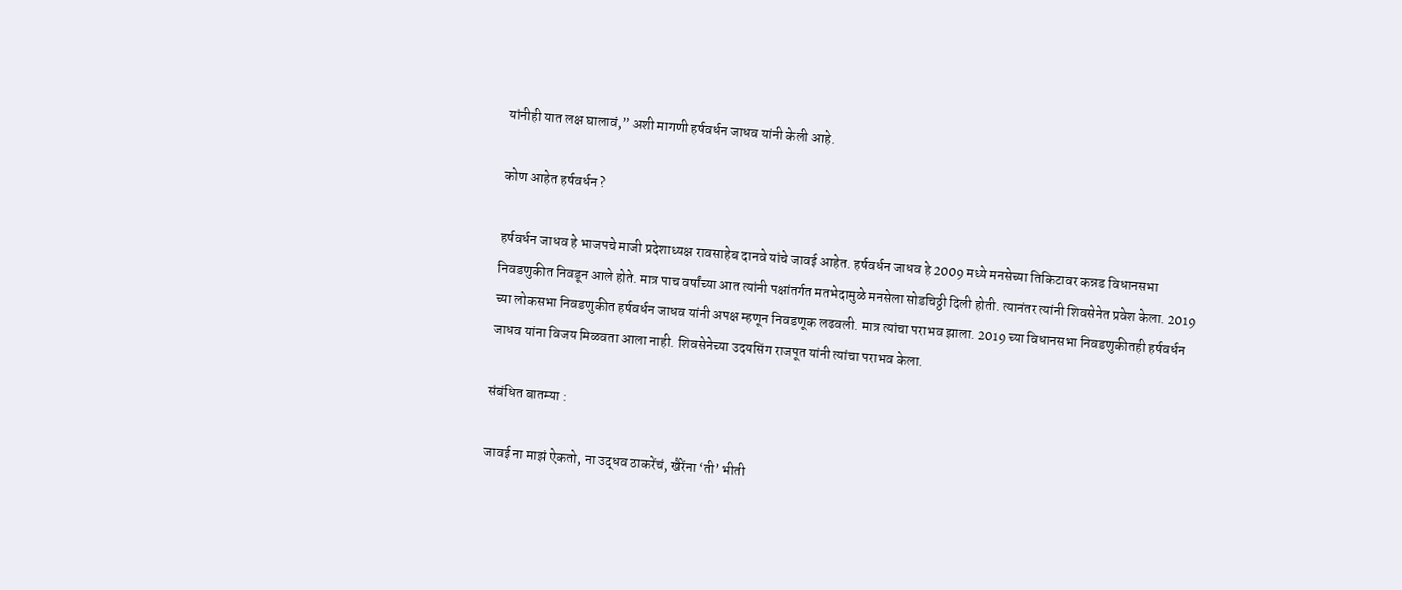यांनीही यात लक्ष घालावं,” अशी मागणी हर्षवर्धन जाधव यांनी केली आहे.

कोण आहेत हर्षवर्धन ?

हर्षवर्धन जाधव हे भाजपचे माजी प्रदेशाध्यक्ष रावसाहेब दानवे यांचे जावई आहेत. हर्षवर्धन जाधव हे 2009 मध्ये मनसेच्या तिकिटावर कन्नड विधानसभा निवडणुकीत निवडून आले होते. मात्र पाच वर्षांच्या आत त्यांनी पक्षांतर्गत मतभेदामुळे मनसेला सोडचिठ्ठी दिली होती. त्यानंतर त्यांनी शिवसेनेत प्रवेश केला. 2019 च्या लोकसभा निवडणुकीत हर्षवर्धन जाधव यांनी अपक्ष म्हणून निवडणूक लढवली. मात्र त्यांचा पराभव झाला. 2019 च्या विधानसभा निवडणुकीतही हर्षवर्धन जाधव यांना विजय मिळवता आला नाही. शिवसेनेच्या उदयसिंग राजपूत यांनी त्यांचा पराभव केला.

संबंधित बातम्या :

जावई ना माझं ऐकतो, ना उद्धव ठाकरेंचं, खैरेंना ‘ती’ भीती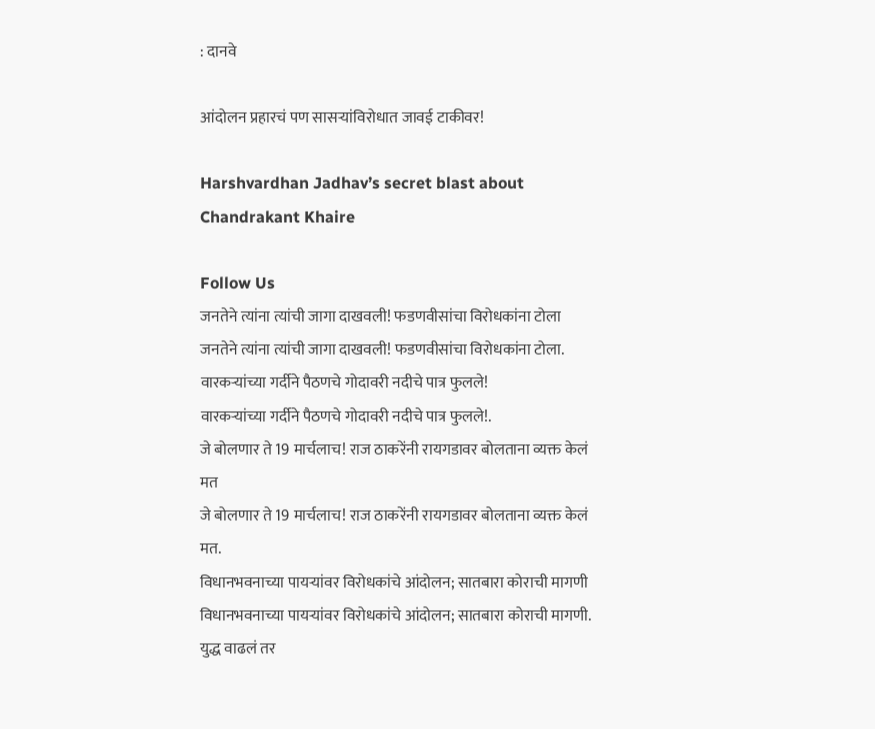: दानवे

आंदोलन प्रहारचं पण सासऱ्यांविरोधात जावई टाकीवर!

Harshvardhan Jadhav’s secret blast about Chandrakant Khaire

Follow Us
जनतेने त्यांना त्यांची जागा दाखवली! फडणवीसांचा विरोधकांना टोला
जनतेने त्यांना त्यांची जागा दाखवली! फडणवीसांचा विरोधकांना टोला.
वारकऱ्यांच्या गर्दीने पैठणचे गोदावरी नदीचे पात्र फुलले!
वारकऱ्यांच्या गर्दीने पैठणचे गोदावरी नदीचे पात्र फुलले!.
जे बोलणार ते 19 मार्चलाच! राज ठाकरेंनी रायगडावर बोलताना व्यक्त केलं मत
जे बोलणार ते 19 मार्चलाच! राज ठाकरेंनी रायगडावर बोलताना व्यक्त केलं मत.
विधानभवनाच्या पायऱ्यांवर विरोधकांचे आंदोलन; सातबारा कोराची मागणी
विधानभवनाच्या पायऱ्यांवर विरोधकांचे आंदोलन; सातबारा कोराची मागणी.
युद्ध वाढलं तर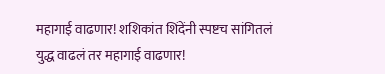महागाई वाढणार! शशिकांत शिंदेंनी स्पष्टच सांगितलं
युद्ध वाढलं तर महागाई वाढणार!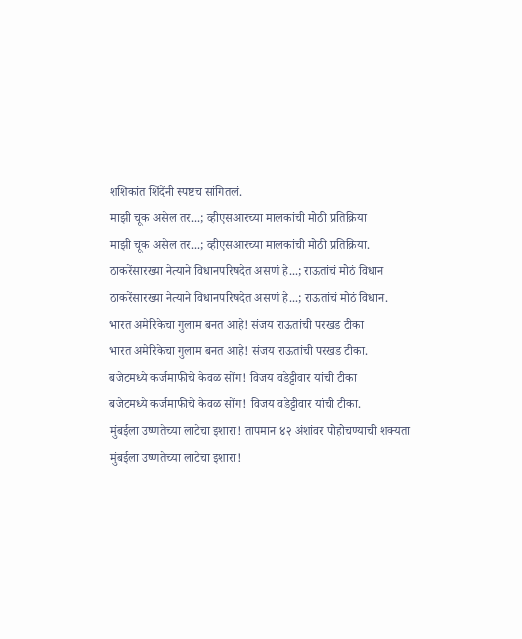शशिकांत शिंदेंनी स्पष्टच सांगितलं.
माझी चूक असेल तर...; व्हीएसआरच्या मालकांची मोठी प्रतिक्रिया
माझी चूक असेल तर...; व्हीएसआरच्या मालकांची मोठी प्रतिक्रिया.
ठाकरेंसारख्या नेत्याने विधानपरिषदेत असणं हे...; राऊतांचं मोठं विधान
ठाकरेंसारख्या नेत्याने विधानपरिषदेत असणं हे...; राऊतांचं मोठं विधान.
भारत अमेरिकेचा गुलाम बनत आहे! संजय राऊतांची परखड टीका
भारत अमेरिकेचा गुलाम बनत आहे! संजय राऊतांची परखड टीका.
बजेटमध्ये कर्जमाफीचे केवळ सोंग! विजय वडेट्टीवार यांची टीका
बजेटमध्ये कर्जमाफीचे केवळ सोंग! विजय वडेट्टीवार यांची टीका.
मुंबईला उष्णतेच्या लाटेचा इशारा! तापमान ४२ अंशांवर पोहोचण्याची शक्यता
मुंबईला उष्णतेच्या लाटेचा इशारा!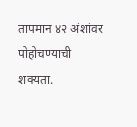तापमान ४२ अंशांवर पोहोचण्याची शक्यता.